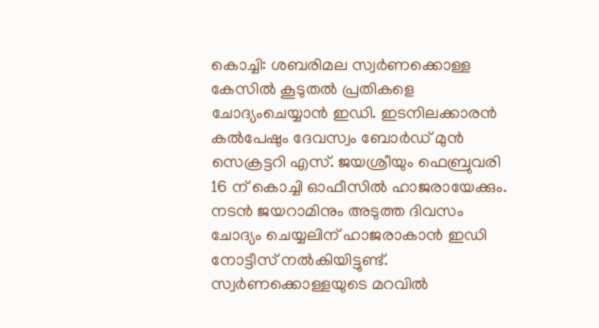കൊച്ചി: ശബരിമല സ്വർണക്കൊള്ള കേസിൽ കൂടുതൽ പ്രതികളെ ചോദ്യംചെയ്യാൻ ഇഡി. ഇടനിലക്കാരൻ കൽപേഷും ദേവസ്വം ബോർഡ് മുൻ സെക്രട്ടറി എസ്. ജയശ്രീയും ഫെബ്രുവരി 16 ന് കൊച്ചി ഓഫീസിൽ ഹാജരായേക്കും. നടൻ ജയറാമിനും അടുത്ത ദിവസം ചോദ്യം ചെയ്യലിന് ഹാജരാകാൻ ഇഡി നോട്ടീസ് നൽകിയിട്ടുണ്ട്.
സ്വർണക്കൊള്ളയുടെ മറവിൽ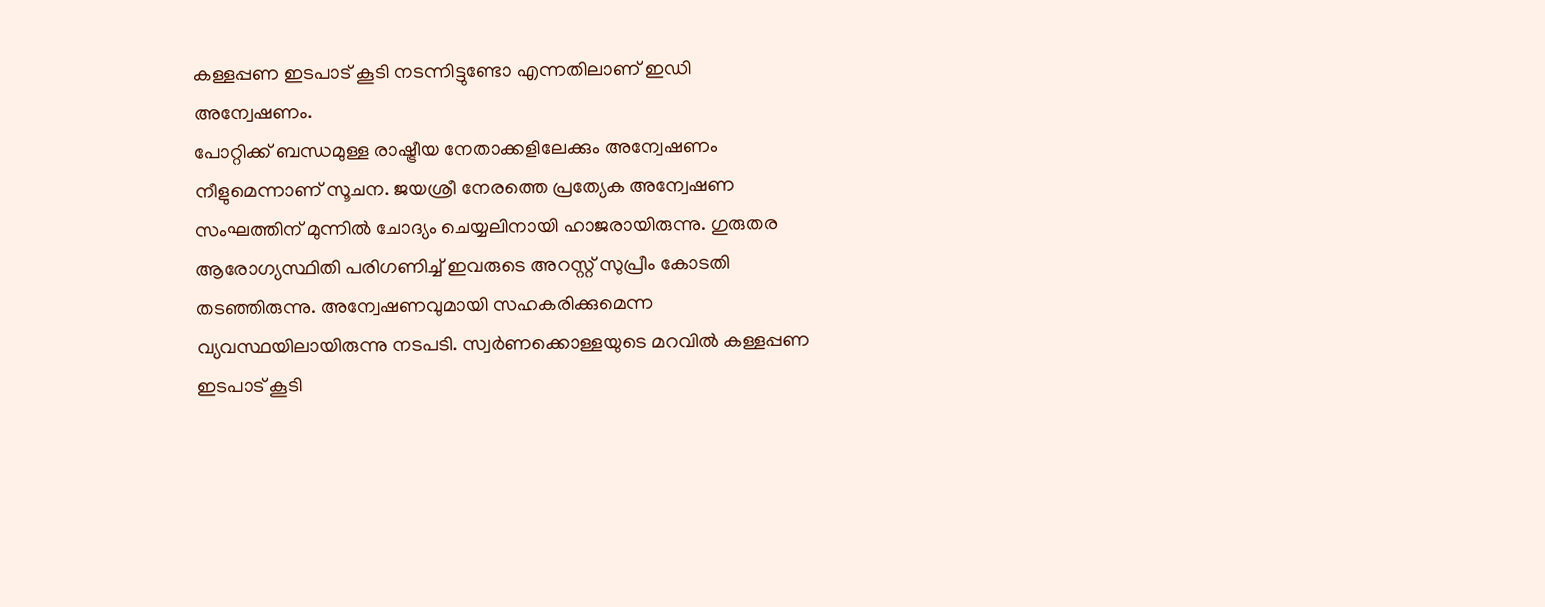കള്ളപ്പണ ഇടപാട് കൂടി നടന്നിട്ടുണ്ടോ എന്നതിലാണ് ഇഡി അന്വേഷണം.
പോറ്റിക്ക് ബന്ധമുള്ള രാഷ്ട്രീയ നേതാക്കളിലേക്കും അന്വേഷണം നീളുമെന്നാണ് സൂചന. ജയശ്രീ നേരത്തെ പ്രത്യേക അന്വേഷണ സംഘത്തിന് മുന്നിൽ ചോദ്യം ചെയ്യലിനായി ഹാജരായിരുന്നു. ഗുരുതര ആരോഗ്യസ്ഥിതി പരിഗണിച്ച് ഇവരുടെ അറസ്റ്റ് സുപ്രീം കോടതി തടഞ്ഞിരുന്നു. അന്വേഷണവുമായി സഹകരിക്കുമെന്ന വ്യവസ്ഥയിലായിരുന്നു നടപടി. സ്വർണക്കൊള്ളയുടെ മറവിൽ കള്ളപ്പണ ഇടപാട് കൂടി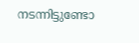നടന്നിട്ടുണ്ടോ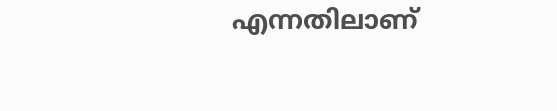എന്നതിലാണ്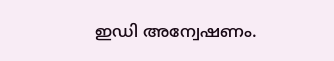ഇഡി അന്വേഷണം.